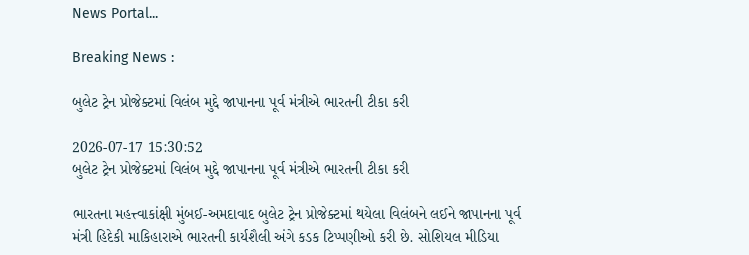News Portal...

Breaking News :

બુલેટ ટ્રેન પ્રોજેક્ટમાં વિલંબ મુદ્દે જાપાનના પૂર્વ મંત્રીએ ભારતની ટીકા કરી

2026-07-17 15:30:52
બુલેટ ટ્રેન પ્રોજેક્ટમાં વિલંબ મુદ્દે જાપાનના પૂર્વ મંત્રીએ ભારતની ટીકા કરી

ભારતના મહત્ત્વાકાંક્ષી મુંબઈ-અમદાવાદ બુલેટ ટ્રેન પ્રોજેક્ટમાં થયેલા વિલંબને લઈને જાપાનના પૂર્વ મંત્રી હિદેકી માકિહારાએ ભારતની કાર્યશૈલી અંગે કડક ટિપ્પણીઓ કરી છે. સોશિયલ મીડિયા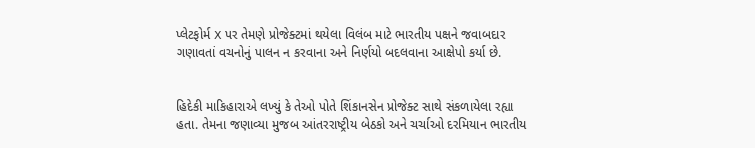પ્લેટફોર્મ X પર તેમણે પ્રોજેક્ટમાં થયેલા વિલંબ માટે ભારતીય પક્ષને જવાબદાર ગણાવતાં વચનોનું પાલન ન કરવાના અને નિર્ણયો બદલવાના આક્ષેપો કર્યા છે.


હિદેકી માકિહારાએ લખ્યું કે તેઓ પોતે શિંકાનસેન પ્રોજેક્ટ સાથે સંકળાયેલા રહ્યા હતા. તેમના જણાવ્યા મુજબ આંતરરાષ્ટ્રીય બેઠકો અને ચર્ચાઓ દરમિયાન ભારતીય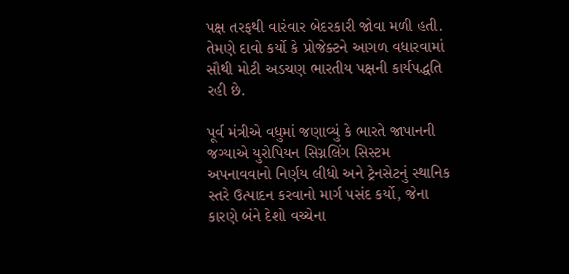પક્ષ તરફથી વારંવાર બેદરકારી જોવા મળી હતી. તેમણે દાવો કર્યો કે પ્રોજેક્ટને આગળ વધારવામાં સૌથી મોટી અડચણ ભારતીય પક્ષની કાર્યપદ્ધતિ રહી છે.

પૂર્વ મંત્રીએ વધુમાં જણાવ્યું કે ભારતે જાપાનની જગ્યાએ યુરોપિયન સિગ્નલિંગ સિસ્ટમ અપનાવવાનો નિર્ણય લીધો અને ટ્રેનસેટનું સ્થાનિક સ્તરે ઉત્પાદન કરવાનો માર્ગ પસંદ કર્યો, જેના કારણે બંને દેશો વચ્ચેના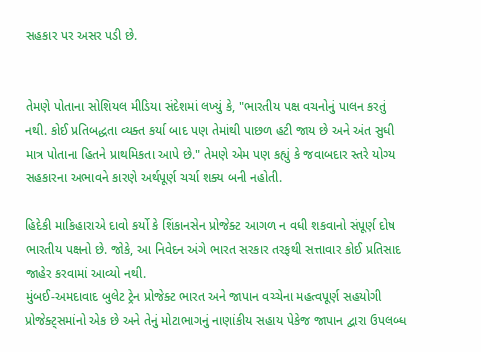સહકાર પર અસર પડી છે.


તેમણે પોતાના સોશિયલ મીડિયા સંદેશમાં લખ્યું કે, "ભારતીય પક્ષ વચનોનું પાલન કરતું નથી. કોઈ પ્રતિબદ્ધતા વ્યક્ત કર્યા બાદ પણ તેમાંથી પાછળ હટી જાય છે અને અંત સુધી માત્ર પોતાના હિતને પ્રાથમિકતા આપે છે." તેમણે એમ પણ કહ્યું કે જવાબદાર સ્તરે યોગ્ય સહકારના અભાવને કારણે અર્થપૂર્ણ ચર્ચા શક્ય બની નહોતી.

હિદેકી માકિહારાએ દાવો કર્યો કે શિંકાનસેન પ્રોજેક્ટ આગળ ન વધી શકવાનો સંપૂર્ણ દોષ ભારતીય પક્ષનો છે. જોકે, આ નિવેદન અંગે ભારત સરકાર તરફથી સત્તાવાર કોઈ પ્રતિસાદ જાહેર કરવામાં આવ્યો નથી.
મુંબઈ-અમદાવાદ બુલેટ ટ્રેન પ્રોજેક્ટ ભારત અને જાપાન વચ્ચેના મહત્વપૂર્ણ સહયોગી પ્રોજેક્ટ્સમાંનો એક છે અને તેનું મોટાભાગનું નાણાંકીય સહાય પેકેજ જાપાન દ્વારા ઉપલબ્ધ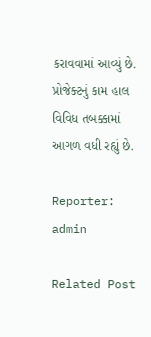કરાવવામાં આવ્યું છે. પ્રોજેક્ટનું કામ હાલ વિવિધ તબક્કામાં આગળ વધી રહ્યું છે.

Reporter: admin

Related Post